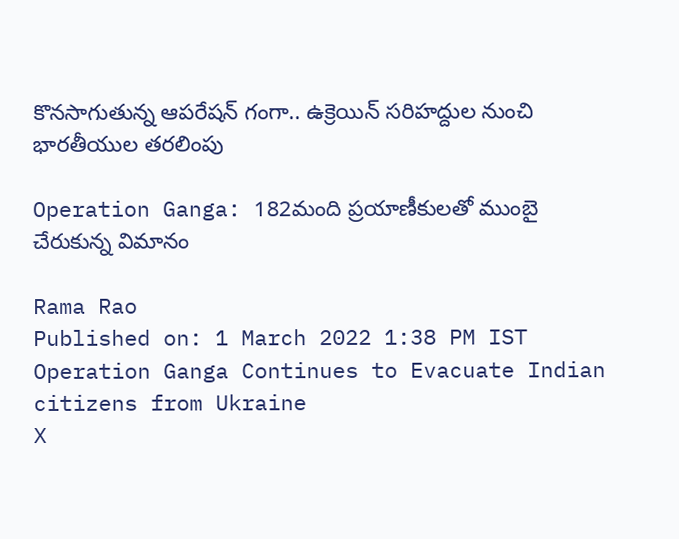కొనసాగుతున్న ఆపరేషన్ గంగా.. ఉక్రెయిన్ సరిహద్దుల నుంచి భారతీయుల తరలింపు

Operation Ganga: 182మంది ప్రయాణీకులతో ముంబై చేరుకున్న విమానం

Rama Rao
Published on: 1 March 2022 1:38 PM IST
Operation Ganga Continues to Evacuate Indian citizens from Ukraine
X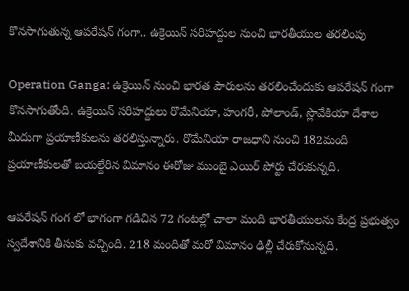కొనసాగుతున్న ఆపరేషన్ గంగా.. ఉక్రెయిన్ సరిహద్దుల నుంచి భారతీయుల తరలింపు

Operation Ganga: ఉక్రెయిన్ నుంచి భారత పౌరులను తరలించేందుకు ఆపరేషన్ గంగా కొనసాగుతోంది. ఉక్రెయిన్ సరిహద్దులు రొమేనియా, హంగరీ, పోలాండ్, స్లొవేకియా దేశాల మీదుగా ప్రయాణీకులను తరలిస్తున్నారు. రొమేనియా రాజధాని నుంచి 182మంది ప్రయాణీకులతో బయల్దేరిన విమానం ఈరోజు ముంబై ఎయిర్ పోర్టు చేరుకున్నది.

ఆపరేషన్ గంగ లో భాగంగా గడిచిన 72 గంటల్లో చాలా మంది భారతీయులను కేంద్ర ప్రభుత్వం స్వదేశానికి తీసుకు వచ్చింది. 218 మందితో మరో విమానం ఢిల్లీ చేరుకోనున్నది.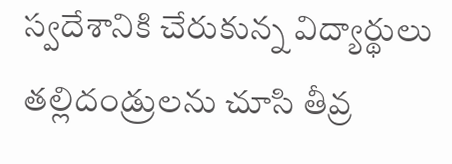స్వదేశానికి చేరుకున్న విద్యార్థులు తల్లిదండ్రులను చూసి తీవ్ర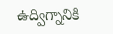ఉద్విగ్నానికి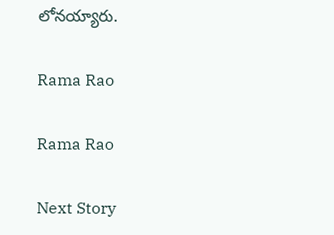లోనయ్యారు.

Rama Rao

Rama Rao

Next Story